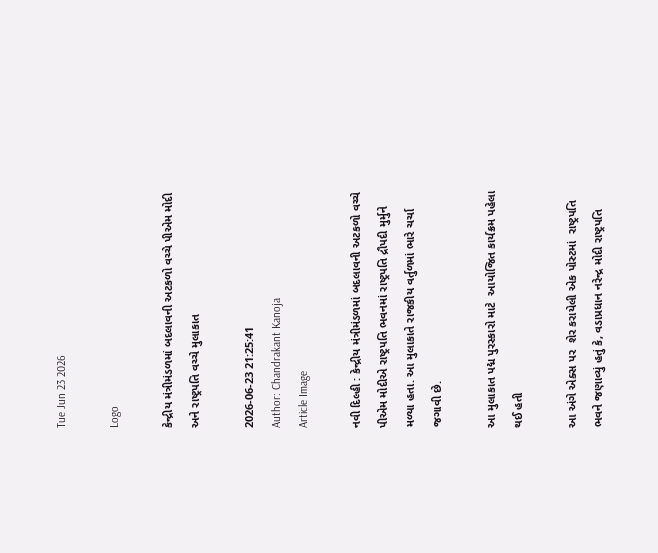Tue Jun 23 2026

Logo

કેન્દ્રીય મંત્રીમંડળમાં બદલાવની અટકળો વચ્ચે પીએમ મોદી અને રાષ્ટ્રપતિ વચ્ચે મુલાકાત

2026-06-23 21:25:41
Author: Chandrakant Kanoja
Article Image

નવી દિલ્હી : કેન્દ્રીય મંત્રીમંડળમાં બદલાવની અટકળો વચ્ચે પીએમ મોદીએ રાષ્ટ્રપતિ ભવનમાં રાષ્ટ્રપતિ દ્રૌપદી મુર્મુને મળ્યા હતા. આ મુલાકાતે રાજકીય વર્તુળમાં ભારે ચર્ચા જગાવી છે.

આ મુલાકાત પદ્મ પુરસ્કારો માટે  આયોજિત કાર્યક્રમ પહેલા થઈ હતી

આ અંગે એક્સ પર  શેર કરાયેલી એક પોસ્ટમાં  રાષ્ટ્રપતિ ભવને જણાવ્યું હતું કે, વડાપ્રધાન નરેન્દ્ર મોદી રાષ્ટ્રપતિ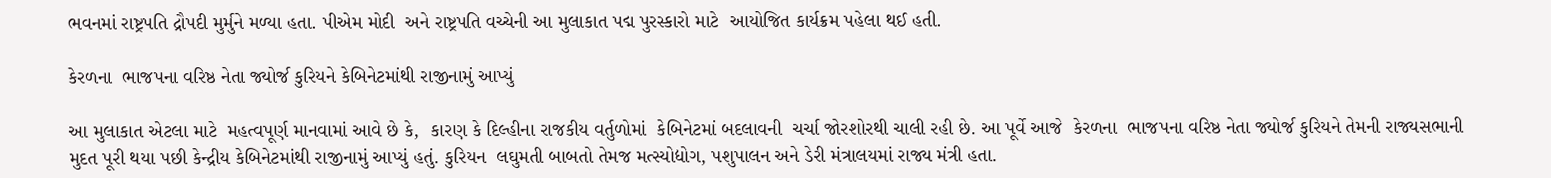ભવનમાં રાષ્ટ્રપતિ દ્રૌપદી મુર્મુને મળ્યા હતા. પીએમ મોદી  અને રાષ્ટ્રપતિ વચ્ચેની આ મુલાકાત પદ્મ પુરસ્કારો માટે  આયોજિત કાર્યક્રમ પહેલા થઈ હતી.

કેરળના  ભાજપના વરિષ્ઠ નેતા જ્યોર્જ કુરિયને કેબિનેટમાંથી રાજીનામું આપ્યું

આ મુલાકાત એટલા માટે  મહત્વપૂર્ણ માનવામાં આવે છે કે,  કારણ કે દિલ્હીના રાજકીય વર્તુળોમાં  કેબિનેટમાં બદલાવની  ચર્ચા જોરશોરથી ચાલી રહી છે. આ પૂર્વે આજે  કેરળના  ભાજપના વરિષ્ઠ નેતા જ્યોર્જ કુરિયને તેમની રાજ્યસભાની મુદત પૂરી થયા પછી કેન્દ્રીય કેબિનેટમાંથી રાજીનામું આપ્યું હતું. કુરિયન  લઘુમતી બાબતો તેમજ મત્સ્યોદ્યોગ, પશુપાલન અને ડેરી મંત્રાલયમાં રાજ્ય મંત્રી હતા.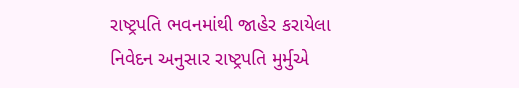રાષ્ટ્રપતિ ભવનમાંથી જાહેર કરાયેલા નિવેદન અનુસાર રાષ્ટ્રપતિ મુર્મુએ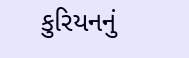કુરિયનનું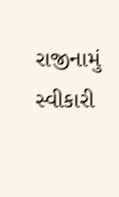રાજીનામું સ્વીકારી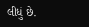લીધું છે.